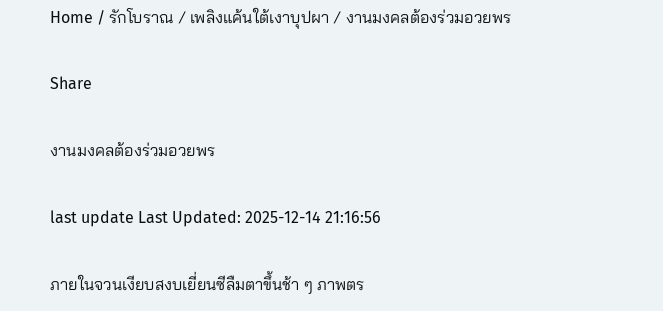Home / รักโบราณ / เพลิงแค้นใต้เงาบุปผา / งานมงคลต้องร่วมอวยพร

Share

งานมงคลต้องร่วมอวยพร

last update Last Updated: 2025-12-14 21:16:56

ภายในจวนเงียบสงบเยี่ยนซีลืมตาขึ้นช้า ๆ ภาพตร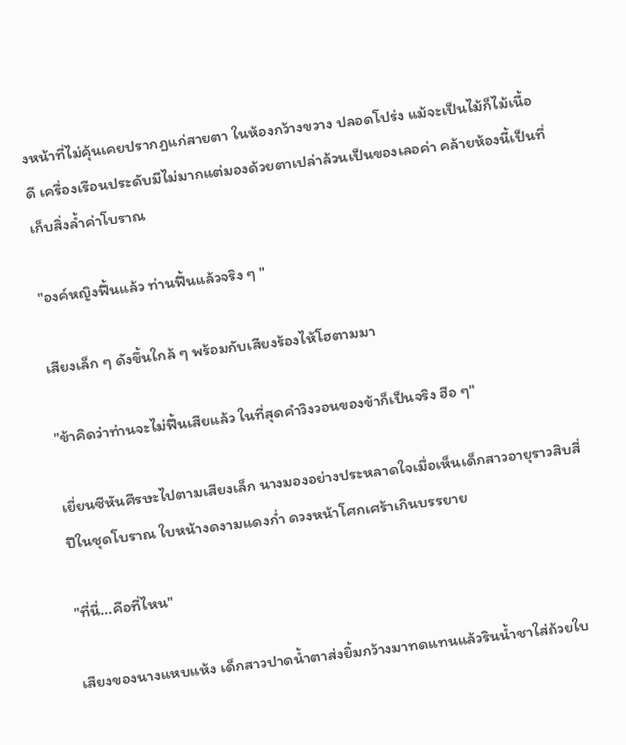งหน้าที่ไม่คุ้นเคยปรากฏแก่สายตา ในห้องกว้างขวาง ปลอดโปร่ง แม้จะเป็นไม้ก็ไม้เนื้อดี เครื่องเรือนประดับมีไม่มากแต่มองด้วยตาเปล่าล้วนเป็นของเลอค่า คล้ายห้องนี้เป็นที่เก็บสิ่งล้ำค่าโบราณ

"องค์หญิงฟื้นแล้ว ท่านฟื้นแล้วจริง ๆ "

เสียงเล็ก ๆ ดังขึ้นใกล้ ๆ พร้อมกับเสียงร้องไห้โฮตามมา

"ข้าคิดว่าท่านจะไม่ฟื้นเสียแล้ว ในที่สุดคำวิงวอนของข้าก็เป็นจริง ฮือ ๆ"

เยี่ยนซีหันศีรษะไปตามเสียงเล็ก นางมองอย่างประหลาดใจเมื่อเห็นเด็กสาวอายุราวสิบสี่ปีในชุดโบราณ ใบหน้างดงามแดงก่ำ ดวงหน้าโศกเศร้าเกินบรรยาย

"ที่นี่...คือที่ไหน"

เสียงของนางแหบแห้ง เด็กสาวปาดน้ำตาส่งยิ้มกว้างมาทดแทนแล้วรินน้ำชาใส่ถ้วยใบ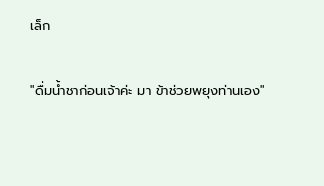เล็ก

"ดื่มน้ำชาก่อนเจ้าค่ะ มา ข้าช่วยพยุงท่านเอง"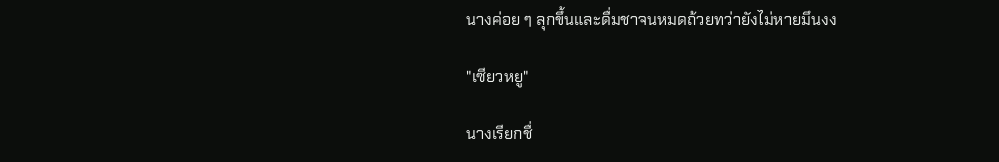นางค่อย ๆ ลุกขึ้นและดื่มชาจนหมดถ้วยทว่ายังไม่หายมึนงง

"เซียวหยู"

นางเรียกชื่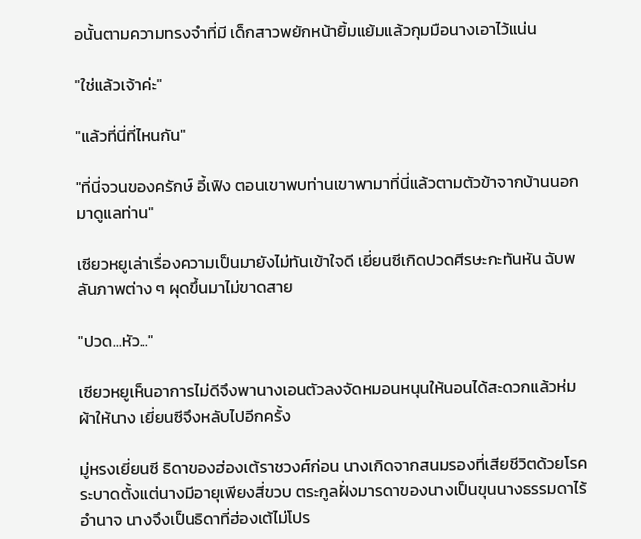อนั้นตามความทรงจำที่มี เด็กสาวพยักหน้ายิ้มแย้มแล้วกุมมือนางเอาไว้แน่น

"ใช่แล้วเจ้าค่ะ"

"แล้วที่นี่ที่ไหนกัน"

"ที่นี่จวนของครักษ์ อี้เฟิง ตอนเขาพบท่านเขาพามาที่นี่แล้วตามตัวข้าจากบ้านนอกมาดูแลท่าน"

เซียวหยูเล่าเรื่องความเป็นมายังไม่ทันเข้าใจดี เยี่ยนซีเกิดปวดศีรษะกะทันหัน ฉับพลันภาพต่าง ๆ ผุดขึ้นมาไม่ขาดสาย

"ปวด...หัว..."

เซียวหยูเห็นอาการไม่ดีจึงพานางเอนตัวลงจัดหมอนหนุนให้นอนได้สะดวกแล้วห่มผ้าให้นาง เยี่ยนซีจึงหลับไปอีกครั้ง

มู่หรงเยี่ยนซี ธิดาของฮ่องเต้ราชวงศ์ก่อน นางเกิดจากสนมรองที่เสียชีวิตด้วยโรคระบาดตั้งแต่นางมีอายุเพียงสี่ขวบ ตระกูลฝั่งมารดาของนางเป็นขุนนางธรรมดาไร้อำนาจ นางจึงเป็นธิดาที่ฮ่องเต้ไม่โปร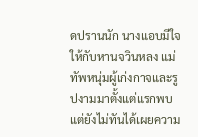ดปรานนัก นางแอบมีใจให้กับหานจวินหลง แม่ทัพหนุ่มผู้เก่งกาจและรูปงามมาตั้งแต่แรกพบ แต่ยังไม่ทันได้เผยความ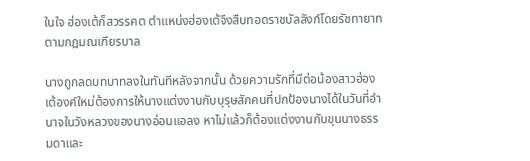ในใจ ฮ่องเต้ก็สวรรคต ตำแหน่งฮ่องเต้จึงสืบทอดราชบัลลังก์โดยรัชทายาทตามกฎมณเฑียรบาล

นางถูกลดบทบาทลงในทันทีหลังจากนั้น ด้วยความรักที่มีต่อน้องสาวฮ่องเต้องค์ใหม่ต้องการให้นางแต่งงานกับบุรุษสักคนที่ปกป้องนางได้ในวันที่อำนาจในวังหลวงของนางอ่อนแอลง หาไม่แล้วก็ต้องแต่งงานกับขุนนางธรรมดาและ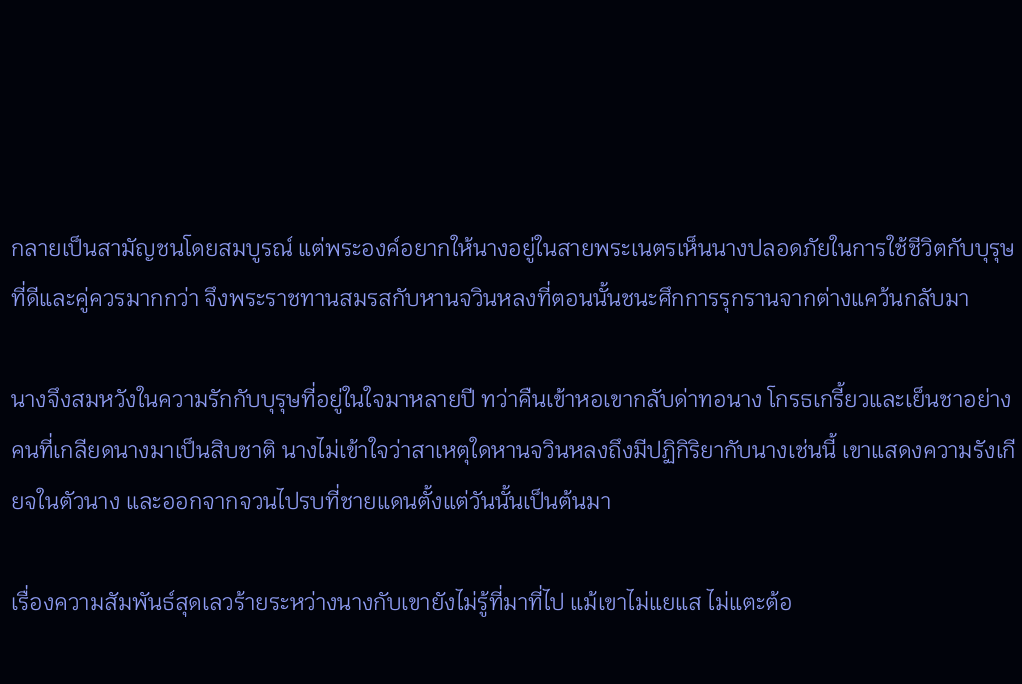กลายเป็นสามัญชนโดยสมบูรณ์ แต่พระองค์อยากให้นางอยู่ในสายพระเนตรเห็นนางปลอดภัยในการใช้ชีวิตกับบุรุษที่ดีและคู่ควรมากกว่า จึงพระราชทานสมรสกับหานจวินหลงที่ตอนนั้นชนะศึกการรุกรานจากต่างแคว้นกลับมา

นางจึงสมหวังในความรักกับบุรุษที่อยู่ในใจมาหลายปี ทว่าคืนเข้าหอเขากลับด่าทอนาง โกรธเกรี้ยวและเย็นชาอย่างคนที่เกลียดนางมาเป็นสิบชาติ นางไม่เข้าใจว่าสาเหตุใดหานจวินหลงถึงมีปฏิกิริยากับนางเช่นนี้ เขาแสดงความรังเกียจในตัวนาง และออกจากจวนไปรบที่ชายแดนตั้งแต่วันนั้นเป็นต้นมา

เรื่องความสัมพันธ์สุดเลวร้ายระหว่างนางกับเขายังไม่รู้ที่มาที่ไป แม้เขาไม่แยแส ไม่แตะต้อ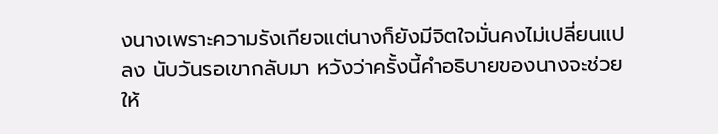งนางเพราะความรังเกียจแต่นางก็ยังมีจิตใจมั่นคงไม่เปลี่ยนแปลง นับวันรอเขากลับมา หวังว่าครั้งนี้คำอธิบายของนางจะช่วยให้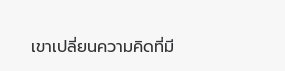เขาเปลี่ยนความคิดที่มี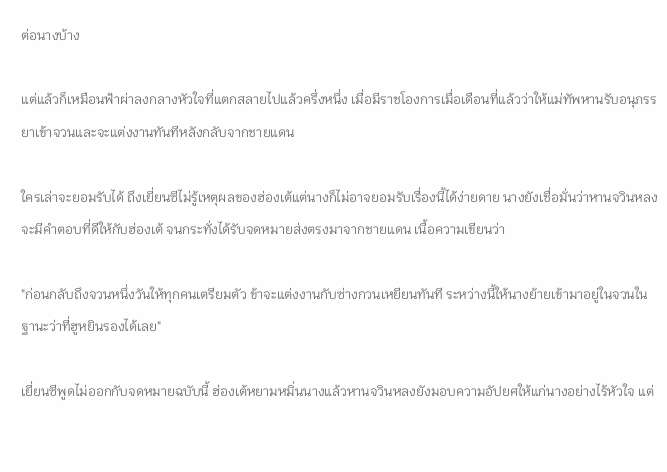ต่อนางบ้าง

แต่แล้วก็เหมือนฟ้าผ่าลงกลางหัวใจที่แตกสลายไปแล้วครึ่งหนึ่ง เมื่อมีราชโองการเมื่อเดือนที่แล้วว่าให้แม่ทัพหานรับอนุภรรยาเข้าจวนและจะแต่งงานทันทีหลังกลับจากชายแดน

ใครเล่าจะยอมรับได้ ถึงเยี่ยนซีไม่รู้เหตุผลของฮ่องเต้แต่นางก็ไม่อาจยอมรับเรื่องนี้ได้ง่ายดาย นางยังเชื่อมั่นว่าหานจวินหลงจะมีคำตอบที่ดีให้กับฮ่องเต้ จนกระทั่งได้รับจดหมายส่งตรงมาจากชายแดน เนื้อความเขียนว่า

"ก่อนกลับถึงจวนหนึ่งวันให้ทุกคนเตรียมตัว ข้าจะแต่งงานกับซ่างกวนเหยียนทันที ระหว่างนี้ให้นางย้ายเข้ามาอยู่ในจวนในฐานะว่าที่ฮูหยินรองได้เลย"

เยี่ยนซีพูดไม่ออกกับจดหมายฉบับนี้ ฮ่องเต้หยามหมิ่นนางแล้วหานจวินหลงยังมอบความอัปยศให้แก่นางอย่างไร้หัวใจ แต่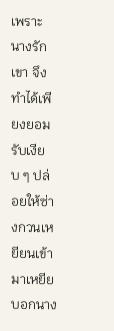เพราะนางรักเขา จึงทำได้เพียงยอมรับเงียบ ๆ ปล่อยให้ซ่างกวนเหยียนเข้ามาเหยียบอกนาง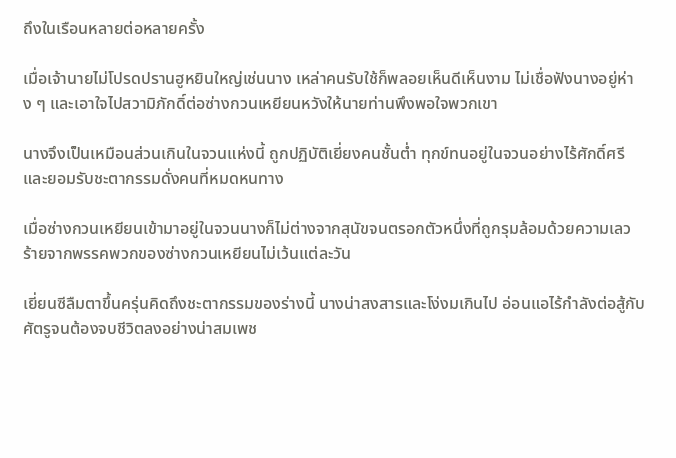ถึงในเรือนหลายต่อหลายครั้ง

เมื่อเจ้านายไม่โปรดปรานฮูหยินใหญ่เช่นนาง เหล่าคนรับใช้ก็พลอยเห็นดีเห็นงาม ไม่เชื่อฟังนางอยู่ห่าง ๆ และเอาใจไปสวามิภักดิ์ต่อซ่างกวนเหยียนหวังให้นายท่านพึงพอใจพวกเขา

นางจึงเป็นเหมือนส่วนเกินในจวนแห่งนี้ ถูกปฏิบัติเยี่ยงคนชั้นต่ำ ทุกข์ทนอยู่ในจวนอย่างไร้ศักดิ์ศรีและยอมรับชะตากรรมดั่งคนที่หมดหนทาง

เมื่อซ่างกวนเหยียนเข้ามาอยู่ในจวนนางก็ไม่ต่างจากสุนัขจนตรอกตัวหนึ่งที่ถูกรุมล้อมด้วยความเลวร้ายจากพรรคพวกของซ่างกวนเหยียนไม่เว้นแต่ละวัน

เยี่ยนซีลืมตาขึ้นครุ่นคิดถึงชะตากรรมของร่างนี้ นางน่าสงสารและโง่งมเกินไป อ่อนแอไร้กำลังต่อสู้กับศัตรูจนต้องจบชีวิตลงอย่างน่าสมเพช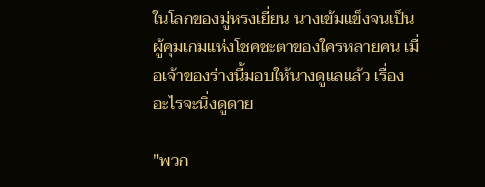ในโลกของมู่หรงเยี่ยน นางเข้มแข็งจนเป็นผู้คุมเกมแห่งโชคชะตาของใครหลายคน เมื่อเจ้าของร่างนี้มอบให้นางดูแลแล้ว เรื่องอะไรจะนิ่งดูดาย

"พวก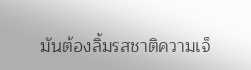มันต้องลิ้มรสชาติความเจ็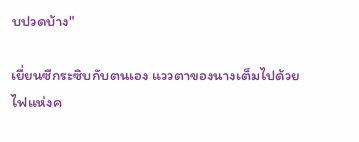บปวดบ้าง"

เยี่ยนซีกระซิบกับตนเอง แววตาของนางเต็มไปด้วยไฟแห่งค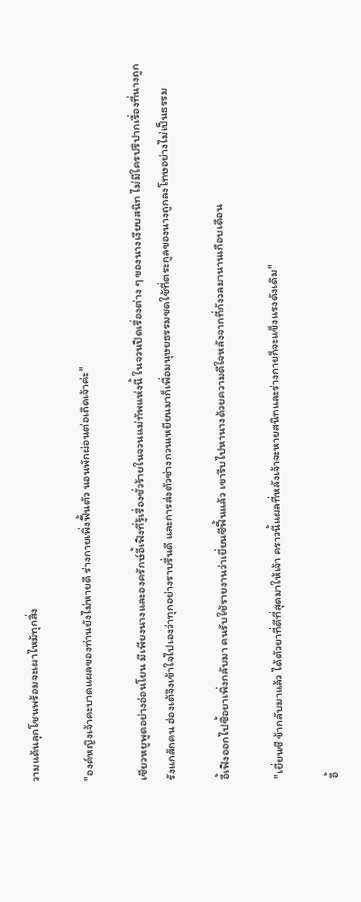วามแค้นลุกโชนพร้อมจะเผาไหม้ทุกสิ่ง

"องค์หญิงเจ้าคะบาดแผลของท่านยังไม่หายดี ร่างกายเพิ่งฟื้นตัว นอนพักผ่อนต่อเถิดเจ้าค่ะ"

เซียวหยูพูดอย่างอ่อนโยน มีเพียงนางและองครักษ์อี้เฟิงที่รู้เรื่องชั่วร้ายในจวนแม่ทัพแห่งนี้ ในจวนปิดเรื่องต่าง ๆ ของนางเงียบสนิท ไม่มีใครปริปากเรื่องที่นางถูกรังแกสักคน ฮ่องเต้จึงเข้าใจไปเองว่าทุกอย่างราบรื่นดี และการส่งตัวซ่างกวนเหยียนมาก็เพื่อมนุษยธรรมชดใช้ที่ตระกูลของนางถูกลงโทษอย่างไม่เป็นธรรม

อี้เฟิงออกไปซื้อยาเพิ่งกลับมา คนรับใช้รายงานว่าเยี่ยนซีฟื้นแล้ว เขารีบไปหานางด้วยความดีใจหลังจากที่กังวลมานานเกือบเดือน

"เยี่ยนซี ข้ากลับมาแล้ว ได้ตัวยาที่ดีที่สุดมาให้เจ้า คราวนี้แผลที่หลังเจ้าจะหายสนิทและร่างกายก็จะแข็งแรงดังเดิม"

อี้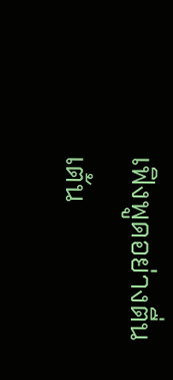เฟิงพูดอย่างตื่นเต้น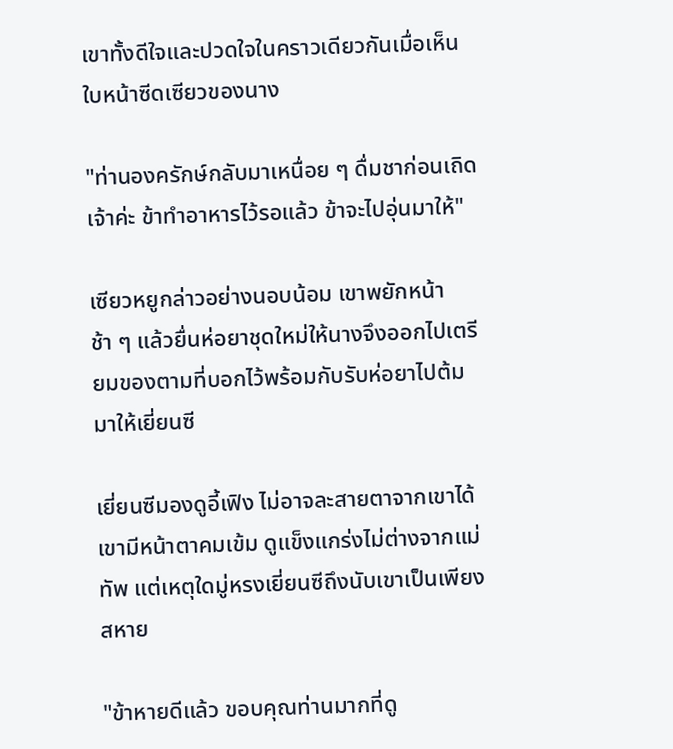เขาทั้งดีใจและปวดใจในคราวเดียวกันเมื่อเห็นใบหน้าซีดเซียวของนาง

"ท่านองครักษ์กลับมาเหนื่อย ๆ ดื่มชาก่อนเถิดเจ้าค่ะ ข้าทำอาหารไว้รอแล้ว ข้าจะไปอุ่นมาให้"

เซียวหยูกล่าวอย่างนอบน้อม เขาพยักหน้าช้า ๆ แล้วยื่นห่อยาชุดใหม่ให้นางจึงออกไปเตรียมของตามที่บอกไว้พร้อมกับรับห่อยาไปต้มมาให้เยี่ยนซี

เยี่ยนซีมองดูอี้เฟิง ไม่อาจละสายตาจากเขาได้ เขามีหน้าตาคมเข้ม ดูแข็งแกร่งไม่ต่างจากแม่ทัพ แต่เหตุใดมู่หรงเยี่ยนซีถึงนับเขาเป็นเพียงสหาย

"ข้าหายดีแล้ว ขอบคุณท่านมากที่ดู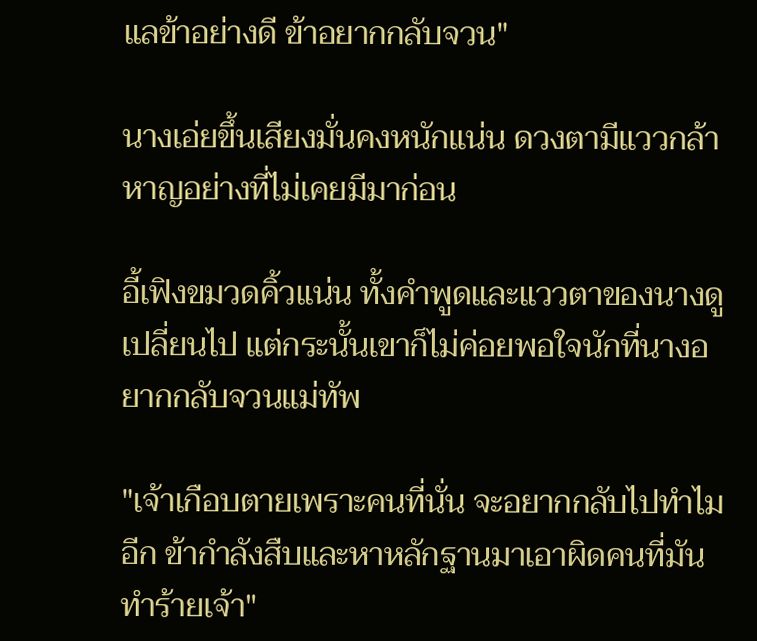แลข้าอย่างดี ข้าอยากกลับจวน"

นางเอ่ยขึ้นเสียงมั่นคงหนักแน่น ดวงตามีแววกล้าหาญอย่างที่ไม่เคยมีมาก่อน

อี้เฟิงขมวดคิ้วแน่น ทั้งคำพูดและแววตาของนางดูเปลี่ยนไป แต่กระนั้นเขาก็ไม่ค่อยพอใจนักที่นางอยากกลับจวนแม่ทัพ

"เจ้าเกือบตายเพราะคนที่นั่น จะอยากกลับไปทำไมอีก ข้ากำลังสืบและหาหลักฐานมาเอาผิดคนที่มันทำร้ายเจ้า"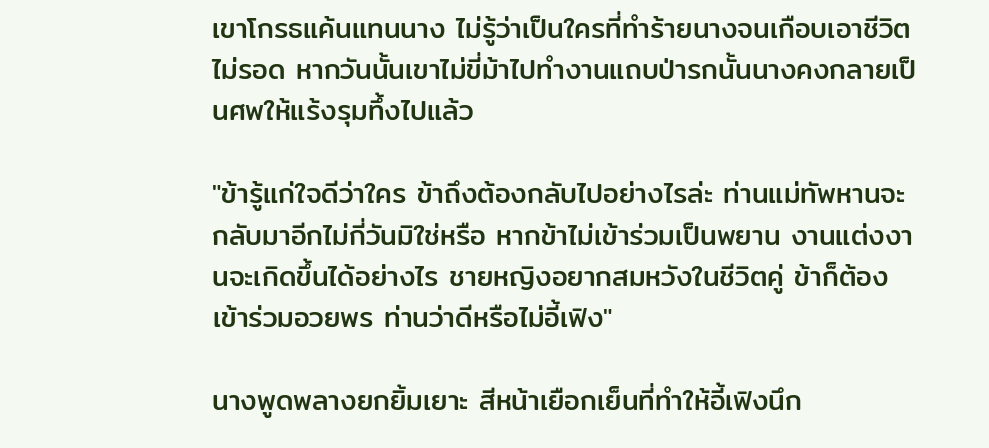เขาโกรธแค้นแทนนาง ไม่รู้ว่าเป็นใครที่ทำร้ายนางจนเกือบเอาชีวิตไม่รอด หากวันนั้นเขาไม่ขี่ม้าไปทำงานแถบป่ารกนั้นนางคงกลายเป็นศพให้แร้งรุมทึ้งไปแล้ว

"ข้ารู้แก่ใจดีว่าใคร ข้าถึงต้องกลับไปอย่างไรล่ะ ท่านแม่ทัพหานจะกลับมาอีกไม่กี่วันมิใช่หรือ หากข้าไม่เข้าร่วมเป็นพยาน งานแต่งงานจะเกิดขึ้นได้อย่างไร ชายหญิงอยากสมหวังในชีวิตคู่ ข้าก็ต้องเข้าร่วมอวยพร ท่านว่าดีหรือไม่อี้เฟิง"

นางพูดพลางยกยิ้มเยาะ สีหน้าเยือกเย็นที่ทำให้อี้เฟิงนึก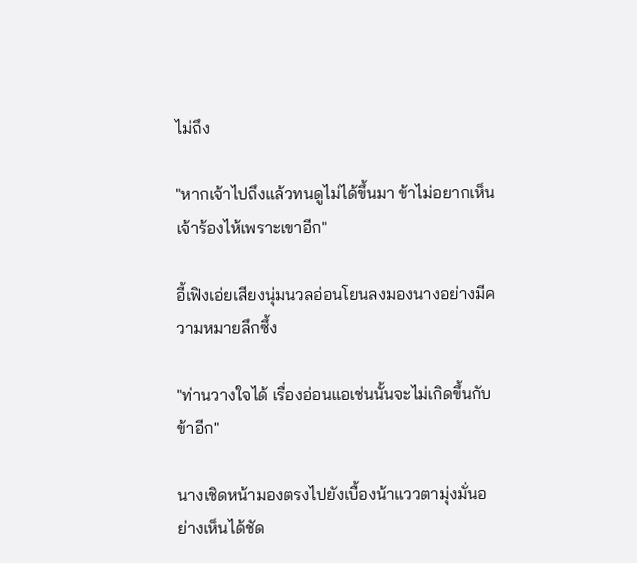ไม่ถึง

"หากเจ้าไปถึงแล้วทนดูไม่ได้ขึ้นมา ข้าไม่อยากเห็นเจ้าร้องไห้เพราะเขาอีก"

อี้เฟิงเอ่ยเสียงนุ่มนวลอ่อนโยนลงมองนางอย่างมีความหมายลึกซึ้ง

"ท่านวางใจได้ เรื่องอ่อนแอเช่นนั้นจะไม่เกิดขึ้นกับข้าอีก"

นางเชิดหน้ามองตรงไปยังเบื้องน้าแววตามุ่งมั่นอย่างเห็นได้ชัด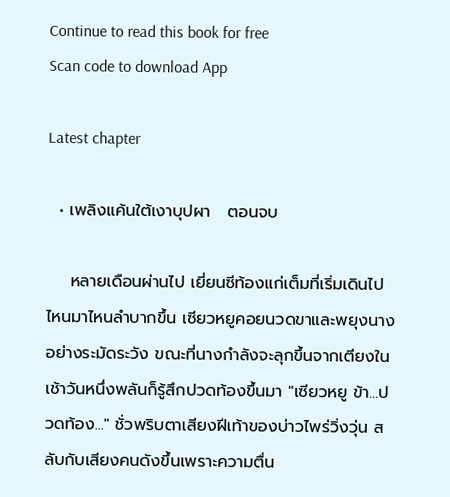Continue to read this book for free
Scan code to download App

Latest chapter

  • เพลิงแค้นใต้เงาบุปผา   ตอนจบ

    หลายเดือนผ่านไป เยี่ยนซีท้องแก่เต็มที่เริ่มเดินไปไหนมาไหนลำบากขึ้น เซียวหยูคอยนวดขาและพยุงนางอย่างระมัดระวัง ขณะที่นางกำลังจะลุกขึ้นจากเตียงในเช้าวันหนึ่งพลันก็รู้สึกปวดท้องขึ้นมา "เซียวหยู ข้า...ปวดท้อง..." ชั่วพริบตาเสียงฝีเท้าของบ่าวไพร่วิ่งวุ่น สลับกับเสียงคนดังขึ้นเพราะความตื่น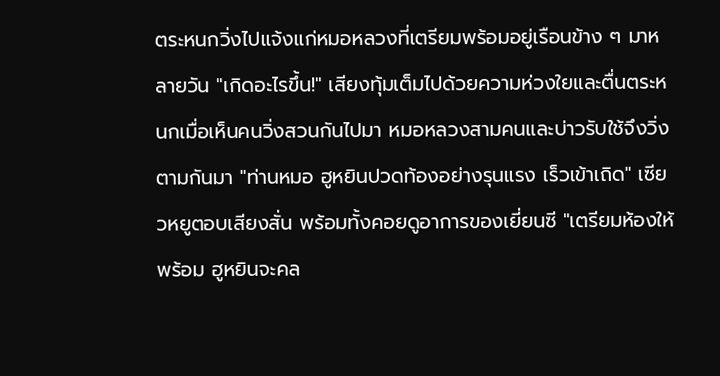ตระหนกวิ่งไปแจ้งแก่หมอหลวงที่เตรียมพร้อมอยู่เรือนข้าง ๆ มาหลายวัน "เกิดอะไรขึ้น!" เสียงทุ้มเต็มไปด้วยความห่วงใยและตื่นตระหนกเมื่อเห็นคนวิ่งสวนกันไปมา หมอหลวงสามคนและบ่าวรับใช้จึงวิ่งตามกันมา "ท่านหมอ ฮูหยินปวดท้องอย่างรุนแรง เร็วเข้าเถิด" เซียวหยูตอบเสียงสั่น พร้อมทั้งคอยดูอาการของเยี่ยนซี "เตรียมห้องให้พร้อม ฮูหยินจะคล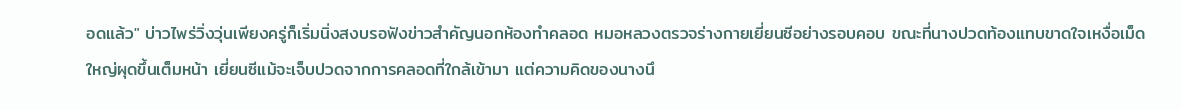อดแล้ว" บ่าวไพร่วิ่งวุ่นเพียงครู่ก็เริ่มนิ่งสงบรอฟังข่าวสำคัญนอกห้องทำคลอด หมอหลวงตรวจร่างกายเยี่ยนซีอย่างรอบคอบ ขณะที่นางปวดท้องแทบขาดใจเหงื่อเม็ดใหญ่ผุดขึ้นเต็มหน้า เยี่ยนซีแม้จะเจ็บปวดจากการคลอดที่ใกล้เข้ามา แต่ความคิดของนางนึ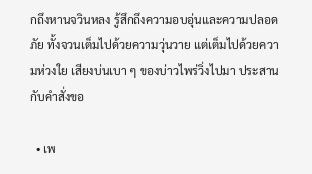กถึงหานจวินหลง รู้สึกถึงความอบอุ่นและความปลอดภัย ทั้งจวนเต็มไปด้วยความวุ่นวาย แต่เต็มไปด้วยความห่วงใย เสียงบ่นเบา ๆ ของบ่าวไพร่วิ่งไปมา ประสานกับคำสั่งขอ

  • เพ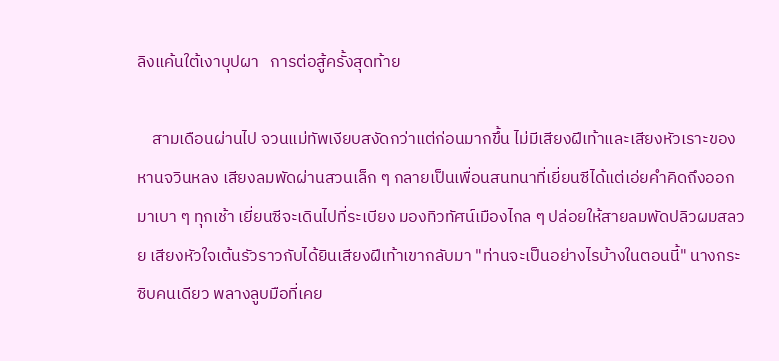ลิงแค้นใต้เงาบุปผา   การต่อสู้ครั้งสุดท้าย

    สามเดือนผ่านไป จวนแม่ทัพเงียบสงัดกว่าแต่ก่อนมากขึ้น ไม่มีเสียงฝีเท้าและเสียงหัวเราะของหานจวินหลง เสียงลมพัดผ่านสวนเล็ก ๆ กลายเป็นเพื่อนสนทนาที่เยี่ยนซีได้แต่เอ่ยคำคิดถึงออกมาเบา ๆ ทุกเช้า เยี่ยนซีจะเดินไปที่ระเบียง มองทิวทัศน์เมืองไกล ๆ ปล่อยให้สายลมพัดปลิวผมสลวย เสียงหัวใจเต้นรัวราวกับได้ยินเสียงฝีเท้าเขากลับมา "ท่านจะเป็นอย่างไรบ้างในตอนนี้" นางกระซิบคนเดียว พลางลูบมือที่เคย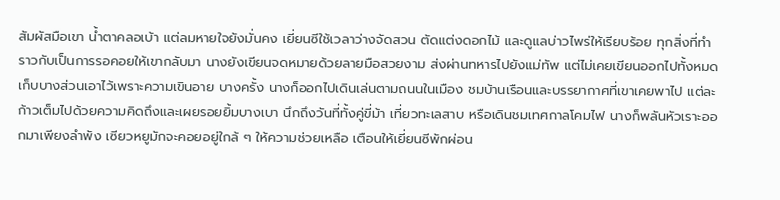สัมผัสมือเขา น้ำตาคลอเบ้า แต่ลมหายใจยังมั่นคง เยี่ยนซีใช้เวลาว่างจัดสวน ตัดแต่งดอกไม้ และดูแลบ่าวไพร่ให้เรียบร้อย ทุกสิ่งที่ทำราวกับเป็นการรอคอยให้เขากลับมา นางยังเขียนจดหมายด้วยลายมือสวยงาม ส่งผ่านทหารไปยังแม่ทัพ แต่ไม่เคยเขียนออกไปทั้งหมด เก็บบางส่วนเอาไว้เพราะความเขินอาย บางครั้ง นางก็ออกไปเดินเล่นตามถนนในเมือง ชมบ้านเรือนและบรรยากาศที่เขาเคยพาไป แต่ละก้าวเต็มไปด้วยความคิดถึงและเผยรอยยิ้มบางเบา นึกถึงวันที่ทั้งคู่ขี่ม้า เที่ยวทะเลสาบ หรือเดินชมเทศกาลโคมไฟ นางก็พลันหัวเราะออกมาเพียงลำพัง เซียวหยูมักจะคอยอยู่ใกล้ ๆ ให้ความช่วยเหลือ เตือนให้เยี่ยนซีพักผ่อน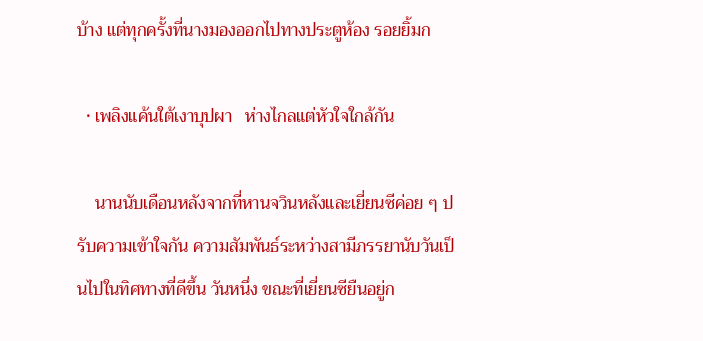บ้าง แต่ทุกครั้งที่นางมองออกไปทางประตูห้อง รอยยิ้มก

  • เพลิงแค้นใต้เงาบุปผา   ห่างไกลแต่หัวใจใกล้กัน

    นานนับเดือนหลังจากที่หานจวินหลังและเยี่ยนซีค่อย ๆ ปรับความเข้าใจกัน ความสัมพันธ์ระหว่างสามีภรรยานับวันเป็นไปในทิศทางที่ดีขึ้น วันหนึ่ง ขณะที่เยี่ยนซียืนอยู่ก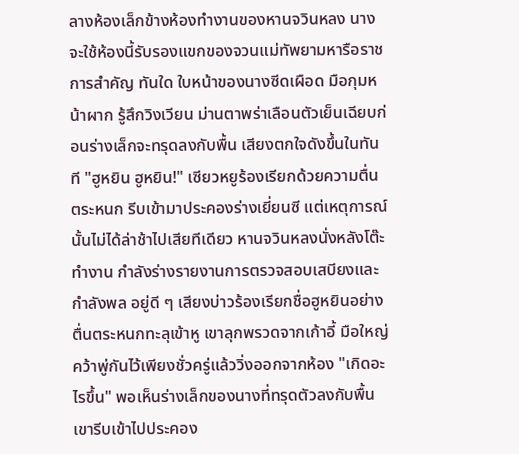ลางห้องเล็กข้างห้องทำงานของหานจวินหลง นางจะใช้ห้องนี้รับรองแขกของจวนแม่ทัพยามหารือราชการสำคัญ ทันใด ใบหน้าของนางซีดเผือด มือกุมหน้าผาก รู้สึกวิงเวียน ม่านตาพร่าเลือนตัวเย็นเฉียบก่อนร่างเล็กจะทรุดลงกับพื้น เสียงตกใจดังขึ้นในทันที "ฮูหยิน ฮูหยิน!" เซียวหยูร้องเรียกด้วยความตื่นตระหนก รีบเข้ามาประคองร่างเยี่ยนซี แต่เหตุการณ์นั้นไม่ได้ล่าช้าไปเสียทีเดียว หานจวินหลงนั่งหลังโต๊ะทำงาน กำลังร่างรายงานการตรวจสอบเสบียงและกำลังพล อยู่ดี ๆ เสียงบ่าวร้องเรียกชื่อฮูหยินอย่างตื่นตระหนกทะลุเข้าหู เขาลุกพรวดจากเก้าอี้ มือใหญ่คว้าพู่กันไว้เพียงชั่วครู่แล้ววิ่งออกจากห้อง "เกิดอะไรขึ้น" พอเห็นร่างเล็กของนางที่ทรุดตัวลงกับพื้น เขารีบเข้าไปประคอง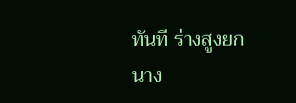ทันที ร่างสูงยกนาง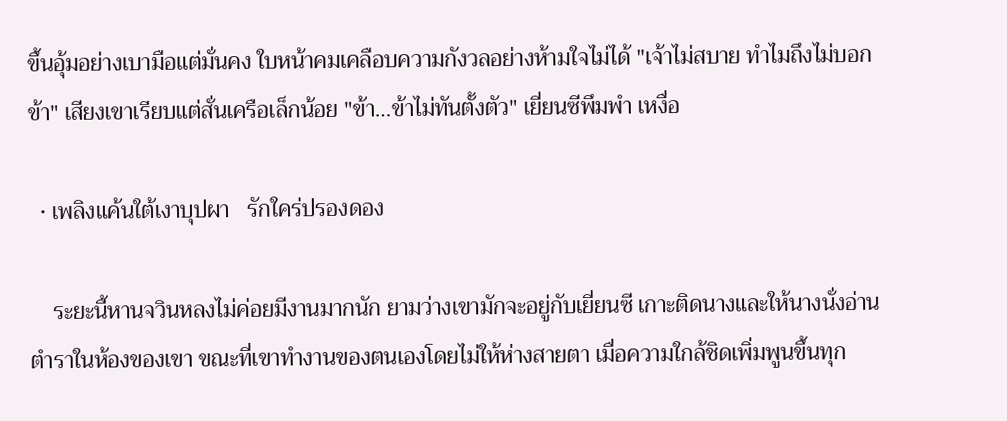ขึ้นอุ้มอย่างเบามือแต่มั่นคง ใบหน้าคมเคลือบความกังวลอย่างห้ามใจไม่ได้ "เจ้าไม่สบาย ทำไมถึงไม่บอกข้า" เสียงเขาเรียบแต่สั่นเครือเล็กน้อย "ข้า…ข้าไม่ทันตั้งตัว" เยี่ยนซีพึมพำ เหงื่อ

  • เพลิงแค้นใต้เงาบุปผา   รักใคร่ปรองดอง

    ระยะนี้หานจวินหลงไม่ค่อยมีงานมากนัก ยามว่างเขามักจะอยู่กับเยี่ยนซี เกาะติดนางและให้นางนั่งอ่านตำราในห้องของเขา ขณะที่เขาทำงานของตนเองโดยไม่ให้ห่างสายตา เมื่อความใกล้ชิดเพิ่มพูนขึ้นทุก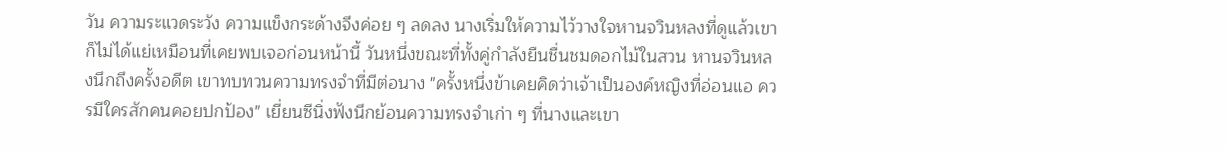วัน ความระแวดระวัง ความแข็งกระด้างจึงค่อย ๆ ลดลง นางเริ่มให้ความไว้วางใจหานจวินหลงที่ดูแล้วเขาก็ไม่ได้แย่เหมือนที่เคยพบเจอก่อนหน้านี้ วันหนึ่งขณะที่ทั้งคู่กำลังยืนชื่นชมดอกไม้ในสวน หานจวินหลงนึกถึงครั้งอดีต เขาทบทวนความทรงจำที่มีต่อนาง "ครั้งหนึ่งข้าเคยคิดว่าเจ้าเป็นองค์หญิงที่อ่อนแอ ควรมีใครสักคนคอยปกป้อง" เยี่ยนซีนิ่งฟังนึกย้อนความทรงจำเก่า ๆ ที่นางและเขา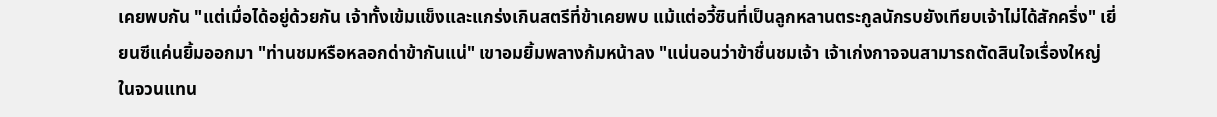เคยพบกัน "แต่เมื่อได้อยู่ด้วยกัน เจ้าทั้งเข้มแข็งและแกร่งเกินสตรีที่ข้าเคยพบ แม้แต่อวี้ซินที่เป็นลูกหลานตระกูลนักรบยังเทียบเจ้าไม่ได้สักครึ่ง" เยี่ยนซีแค่นยิ้มออกมา "ท่านชมหรือหลอกด่าข้ากันแน่" เขาอมยิ้มพลางก้มหน้าลง "แน่นอนว่าข้าชื่นชมเจ้า เจ้าเก่งกาจจนสามารถตัดสินใจเรื่องใหญ่ในจวนแทน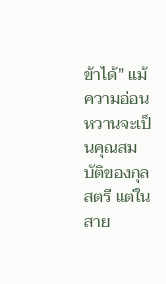ข้าได้" แม้ความอ่อนหวานจะเป็นคุณสมบัติของกุลสตรี แต่ในสาย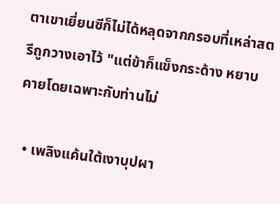ตาเขาเยี่ยนซีก็ไม่ได้หลุดจากกรอบที่เหล่าสตรีถูกวางเอาไว้ "แต่ข้าก็แข็งกระด้าง หยาบคายโดยเฉพาะกับท่านไม่

  • เพลิงแค้นใต้เงาบุปผา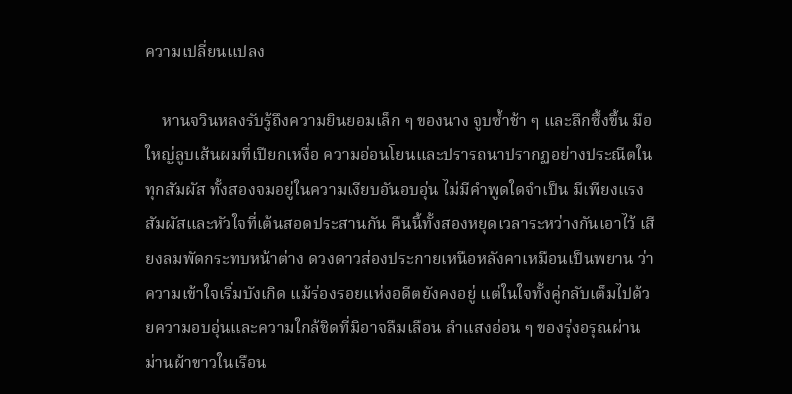ความเปลี่ยนแปลง

    หานจวินหลงรับรู้ถึงความยินยอมเล็ก ๆ ของนาง จูบซ้ำช้า ๆ และลึกซึ้งขึ้น มือใหญ่ลูบเส้นผมที่เปียกเหงื่อ ความอ่อนโยนและปรารถนาปรากฏอย่างประณีตในทุกสัมผัส ทั้งสองจมอยู่ในความเงียบอันอบอุ่น ไม่มีคำพูดใดจำเป็น มีเพียงแรงสัมผัสและหัวใจที่เต้นสอดประสานกัน คืนนี้ทั้งสองหยุดเวลาระหว่างกันเอาไว้ เสียงลมพัดกระทบหน้าต่าง ดวงดาวส่องประกายเหนือหลังคาเหมือนเป็นพยาน ว่าความเข้าใจเริ่มบังเกิด แม้ร่องรอยแห่งอดีตยังคงอยู่ แต่ในใจทั้งคู่กลับเต็มไปด้วยความอบอุ่นและความใกล้ชิดที่มิอาจลืมเลือน ลำแสงอ่อน ๆ ของรุ่งอรุณผ่านม่านผ้าขาวในเรือน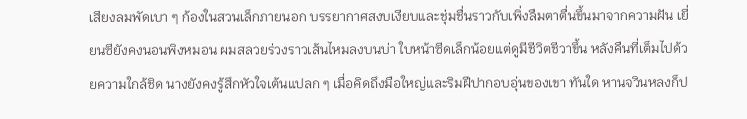เสียงลมพัดเบา ๆ ก้องในสวนเล็กภายนอก บรรยากาศสงบเงียบและชุ่มชื่นราวกับเพิ่งลืมตาตื่นขึ้นมาจากความฝัน เยี่ยนซียังคงนอนพิงหมอน ผมสลวยร่วงราวเส้นไหมลงบนบ่า ใบหน้าซีดเล็กน้อยแต่ดูมีชีวิตชีวาขึ้น หลังคืนที่เต็มไปด้วยความใกล้ชิด นางยังคงรู้สึกหัวใจเต้นแปลก ๆ เมื่อคิดถึงมือใหญ่และริมฝีปากอบอุ่นของเขา ทันใด หานจวินหลงก็ป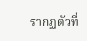รากฏตัวที่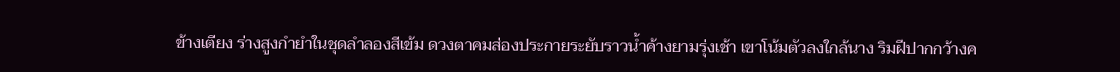ข้างเตียง ร่างสูงกำยำในชุดลำลองสีเข้ม ดวงตาคมส่องประกายระยับราวน้ำค้างยามรุ่งเช้า เขาโน้มตัวลงใกล้นาง ริมฝีปากกว้างค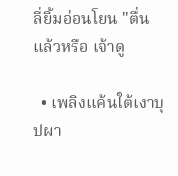ลี่ยิ้มอ่อนโยน "ตื่นแล้วหรือ เจ้าดู

  • เพลิงแค้นใต้เงาบุปผา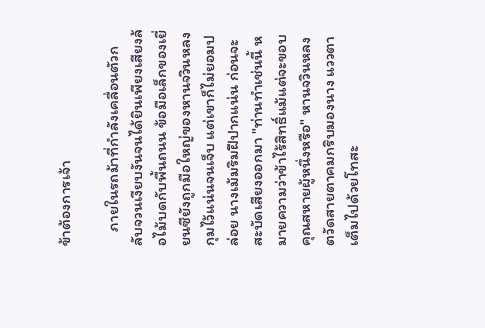ข้าต้องการเจ้า

    ภายในรถม้าที่กำลังเคลื่อนตัวกลับจวนเงียบงันจนได้ยินเพียงเสียงล้อไม้บดกับพื้นถนน ข้อมือเล็กของเยี่ยนซียังถูกมือใหญ่ของหานจวินหลงกุมไว้แน่นจนเจ็บ แต่เขาก็ไม่ยอมปล่อย นางเม้มริมฝีปากแน่น ก่อนจะสะบัดเสียงออกมา "ท่านทำเช่นนี้ หมายความว่าข้าไร้สิทธิ์แม้แต่จะขอบคุณสหายผู้หนึ่งหรือ" หานจวินหลงตวัดสายตาคมกริบมองนาง แววตาเต็มไปด้วยโทสะ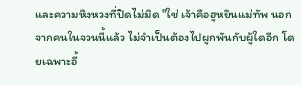และความหึงหวงที่ปิดไม่มิด "ใช่ เจ้าคือฮูหยินแม่ทัพ นอกจากคนในจวนนี้แล้ว ไม่จำเป็นต้องไปผูกพันกับผู้ใดอีก โดยเฉพาะอี้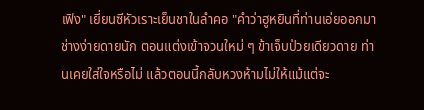เฟิง" เยี่ยนซีหัวเราะเย็นชาในลำคอ "คำว่าฮูหยินที่ท่านเอ่ยออกมา ช่างง่ายดายนัก ตอนแต่งเข้าจวนใหม่ ๆ ข้าเจ็บป่วยเดียวดาย ท่านเคยใส่ใจหรือไม่ แล้วตอนนี้กลับหวงห้ามไม่ให้แม้แต่จะ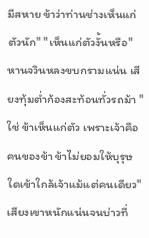มีสหาย ข้าว่าท่านช่างเห็นแก่ตัวนัก" "เห็นแก่ตัวงั้นหรือ" หานจวินหลงขบกรามแน่น เสียงทุ้มต่ำก้องสะท้อนทั่วรถม้า "ใช่ ข้าเห็นแก่ตัว เพราะเจ้าคือคนของข้า ข้าไม่ยอมให้บุรุษใดเข้าใกล้เจ้าแม้แต่คนเดียว" เสียงเขาหนักแน่นจนบ่าวที่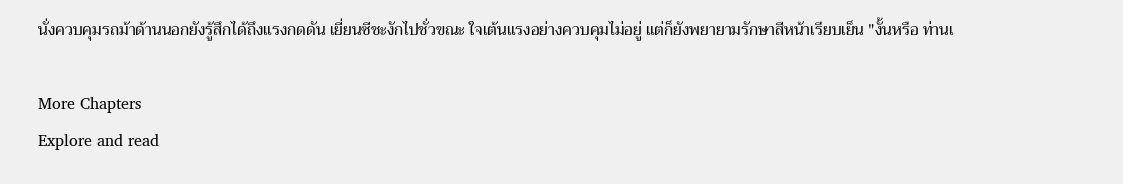นั่งควบคุมรถม้าด้านนอกยังรู้สึกได้ถึงแรงกดดัน เยี่ยนซีชะงักไปชั่วขณะ ใจเต้นแรงอย่างควบคุมไม่อยู่ แต่ก็ยังพยายามรักษาสีหน้าเรียบเย็น "งั้นหรือ ท่านเ

More Chapters
Explore and read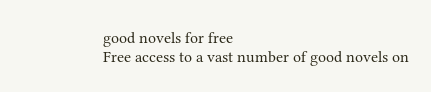good novels for free
Free access to a vast number of good novels on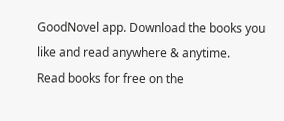GoodNovel app. Download the books you like and read anywhere & anytime.
Read books for free on the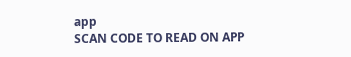app
SCAN CODE TO READ ON APP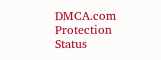DMCA.com Protection Status